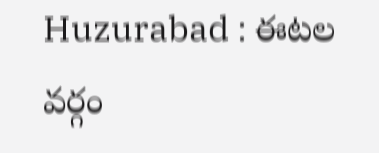Huzurabad : ఈటల వర్గం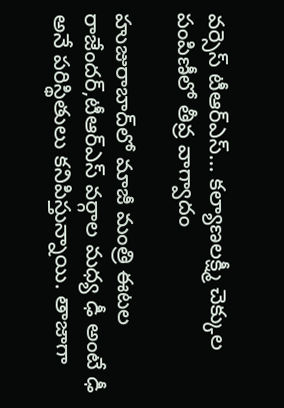వర్సెస్ టీఆర్ఎస్... కల్యాణలక్ష్మీ చెక్కుల పంపిణీలో తీవ్ర వాగ్వాదం

హుజురాబాద్‌లో మాజీ మంత్రి ఈటల రాజేందర్,టీఆర్ఎస్ వర్గాల మధ్య ఢీ అంటే ఢీ అనే పరిస్థితులు కనిపిస్తున్నాయి. తాజాగా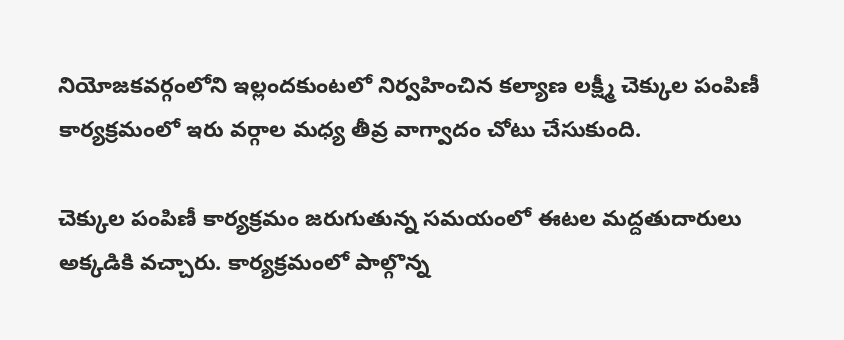నియోజకవర్గంలోని ఇల్లందకుంటలో నిర్వహించిన కల్యాణ లక్ష్మీ చెక్కుల పంపిణీ కార్యక్రమంలో ఇరు వర్గాల మధ్య తీవ్ర వాగ్వాదం చోటు చేసుకుంది.

చెక్కుల పంపిణీ కార్యక్రమం జరుగుతున్న సమయంలో ఈటల మద్దతుదారులు అక్కడికి వచ్చారు. కార్యక్రమంలో పాల్గొన్న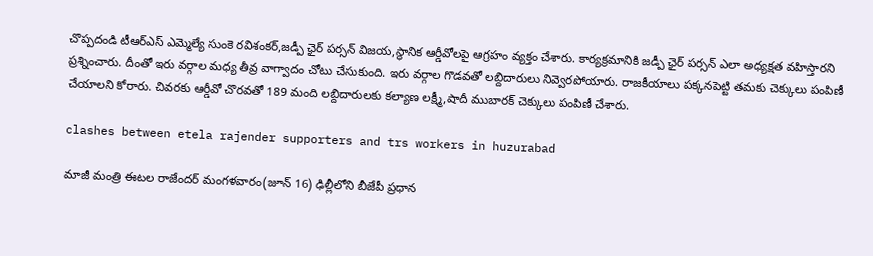చొప్పదండి టీఆర్ఎస్ ఎమ్మెల్యే సుంకె రవిశంకర్,జడ్పీ ఛైర్ పర్సన్ విజయ,స్థానిక ఆర్డీవోలపై ఆగ్రహం వ్యక్తం చేశారు. కార్యక్రమానికి జడ్పీ ఛైర్ పర్సన్ ఎలా అధ్యక్షత వహిస్తారని ప్రశ్నించారు. దీంతో ఇరు వర్గాల మధ్య తీవ్ర వాగ్వాదం చోటు చేసుకుంది. ఇరు వర్గాల గొడవతో లబ్దిదారులు నివ్వెరపోయారు. రాజకీయాలు పక్కనపెట్టి తమకు చెక్కులు పంపిణీ చేయాలని కోరారు. చివరకు ఆర్డీవో చొరవతో 189 మంది లబ్దిదారులకు కల్యాణ లక్ష్మీ,షాదీ ముబారక్ చెక్కులు పంపిణీ చేశారు.

clashes between etela rajender supporters and trs workers in huzurabad

మాజీ మంత్రి ఈటల రాజేందర్ మంగళవారం(జూన్ 16) ఢిల్లీలోని బీజేపీ ప్రధాన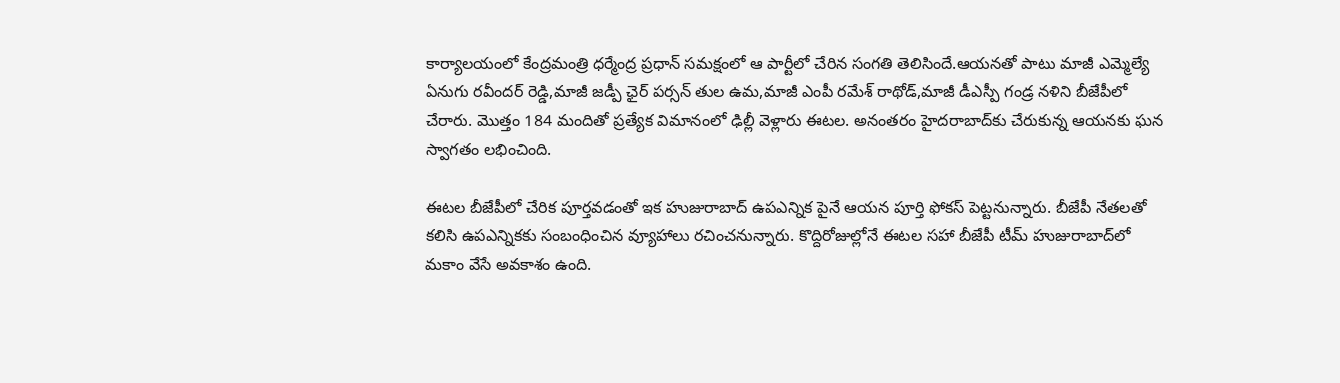కార్యాలయంలో కేంద్రమంత్రి ధర్మేంద్ర ప్రధాన్ సమక్షంలో ఆ పార్టీలో చేరిన సంగతి తెలిసిందే.ఆయనతో పాటు మాజీ ఎమ్మెల్యే ఏనుగు రవీందర్ రెడ్డి,మాజీ జడ్పీ ఛైర్ పర్సన్ తుల ఉమ,మాజీ ఎంపీ రమేశ్ రాథోడ్,మాజీ డీఎస్పీ గండ్ర నళిని బీజేపీలో చేరారు. మొత్తం 184 మందితో ప్రత్యేక విమానంలో ఢిల్లీ వెళ్లారు ఈటల. అనంతరం హైదరాబాద్‌కు చేరుకున్న ఆయనకు ఘన స్వాగతం లభించింది.

ఈటల బీజేపీలో చేరిక పూర్తవడంతో ఇక హుజురాబాద్ ఉపఎన్నిక పైనే ఆయన పూర్తి ఫోకస్ పెట్టనున్నారు. బీజేపీ నేతలతో కలిసి ఉపఎన్నికకు సంబంధించిన వ్యూహాలు రచించనున్నారు. కొద్దిరోజుల్లోనే ఈటల సహా బీజేపీ టీమ్ హుజురాబాద్‌లో మకాం వేసే అవకాశం ఉంది.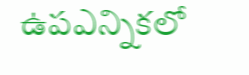ఉపఎన్నికలో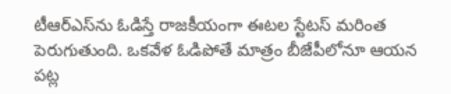టీఆర్ఎస్‌ను ఓడిస్తే రాజకీయంగా ఈటల స్టేటస్ మరింత పెరుగుతుంది. ఒకవేళ ఓడిపోతే మాత్రం బీజేపీలోనూ ఆయన పట్ల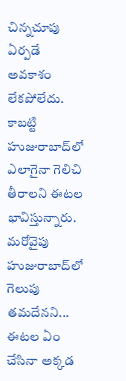చిన్నచూపు ఏర్పడే అవకాశం లేకపోలేదు. కాబట్టి హుజురాబాద్‌లో ఎలాగైనా గెలిచి తీరాలని ఈటల భావిస్తున్నారు. మరోవైపు హుజురాబాద్‌లో గెలుపు తమదేనని... ఈటల ఏం చేసినా అక్కడ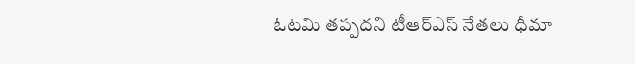ఓటమి తప్పదని టీఆర్ఎస్ నేతలు ధీమా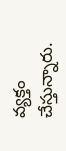వ్యక్తం చేస్తున్నారు.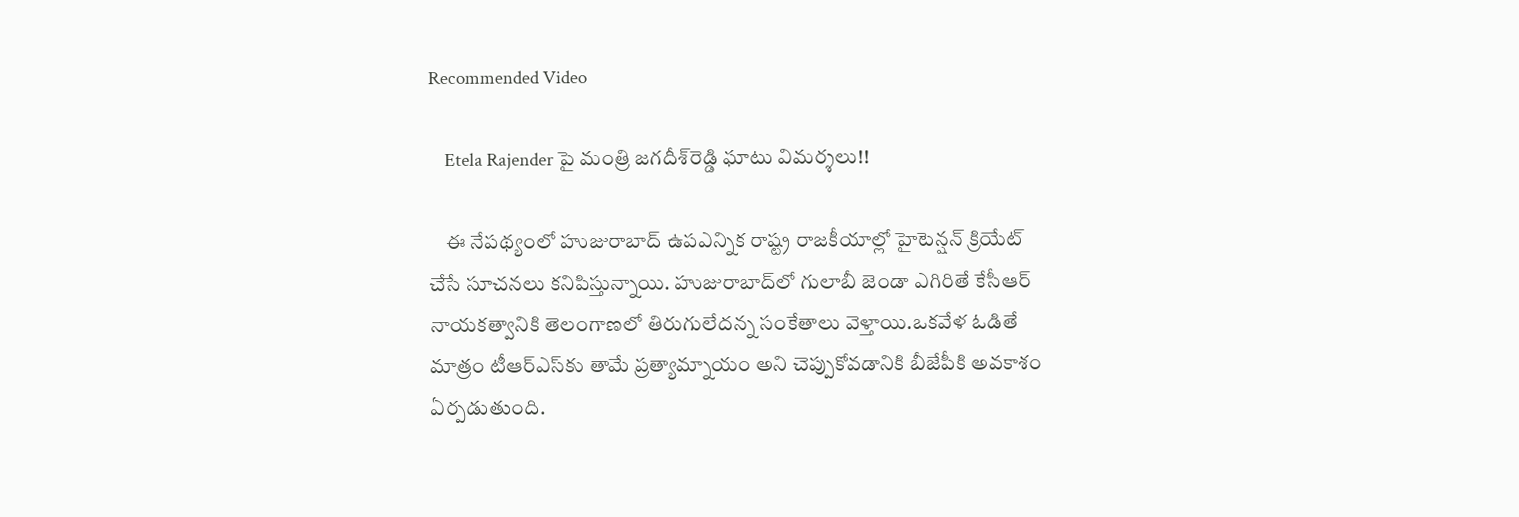Recommended Video

    Etela Rajender పై మంత్రి జగదీశ్‌రెడ్డి ఘాటు విమర్శలు!!

    ఈ నేపథ్యంలో హుజురాబాద్ ఉపఎన్నిక రాష్ట్ర రాజకీయాల్లో హైటెన్షన్ క్రియేట్ చేసే సూచనలు కనిపిస్తున్నాయి. హుజురాబాద్‌లో గులాబీ జెండా ఎగిరితే కేసీఆర్‌ నాయకత్వానికి తెలంగాణలో తిరుగులేదన్న సంకేతాలు వెళ్తాయి.ఒకవేళ ఓడితే మాత్రం టీఆర్ఎస్‌కు తామే ప్రత్యామ్నాయం అని చెప్పుకోవడానికి బీజేపీకి అవకాశం ఏర్పడుతుంది.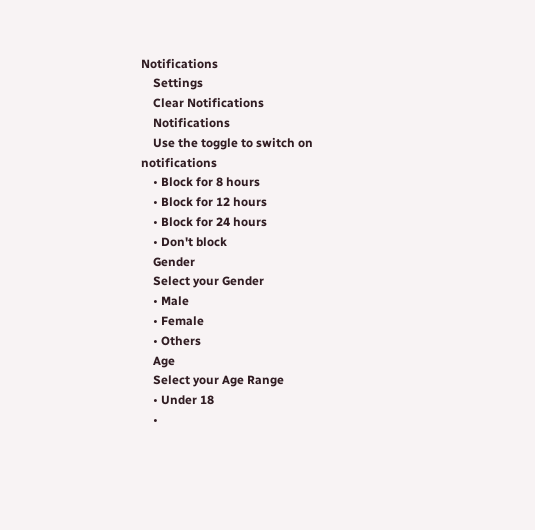Notifications
    Settings
    Clear Notifications
    Notifications
    Use the toggle to switch on notifications
    • Block for 8 hours
    • Block for 12 hours
    • Block for 24 hours
    • Don't block
    Gender
    Select your Gender
    • Male
    • Female
    • Others
    Age
    Select your Age Range
    • Under 18
    •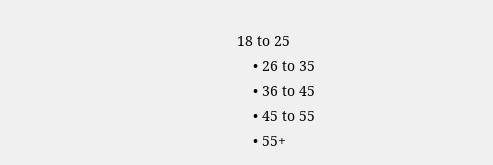18 to 25
    • 26 to 35
    • 36 to 45
    • 45 to 55
    • 55+